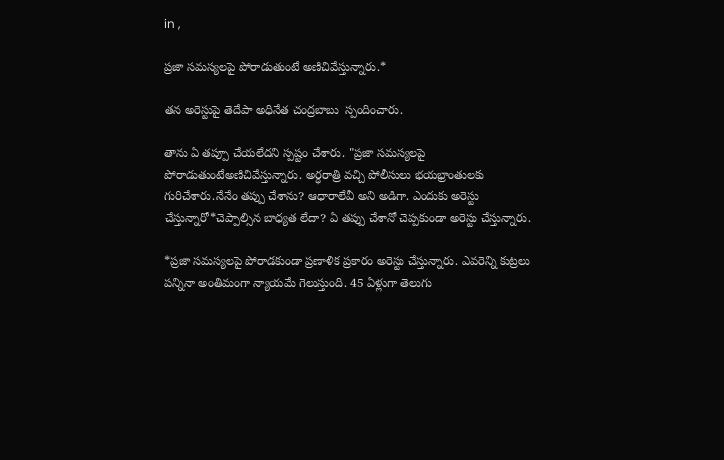in ,

ప్రజా సమస్యలపై పోరాడుతుంటే అణిచివేస్తున్నారు.*

తన అరెస్టుపై తెదేపా అధినేత చంద్రబాబు  స్పందించారు.

తాను ఏ తప్పూ చేయలేదని స్పష్టం చేశారు. "ప్రజా సమస్యలపై పోరాడుతుంటేఅణిచివేస్తున్నారు. అర్ధరాత్రి వచ్చి పోలీసులు భయభ్రాంతులకు గురిచేశారు.నేనేం తప్పు చేశాను? ఆధారాలేవీ అని అడిగా. ఎందుకు అరెస్టు చేస్తున్నారో*చెప్పాల్సిన బాధ్యత లేదా? ఏ తప్పు చేశానో చెప్పకుండా అరెస్టు చేస్తున్నారు.

*ప్రజా సమస్యలపై పోరాడకుండా ప్రణాళిక ప్రకారం అరెస్టు చేస్తున్నారు. ఎవరెన్ని కుట్రలు పన్నినా అంతిమంగా న్యాయమే గెలుస్తుంది. 45 ఏళ్లుగా తెలుగు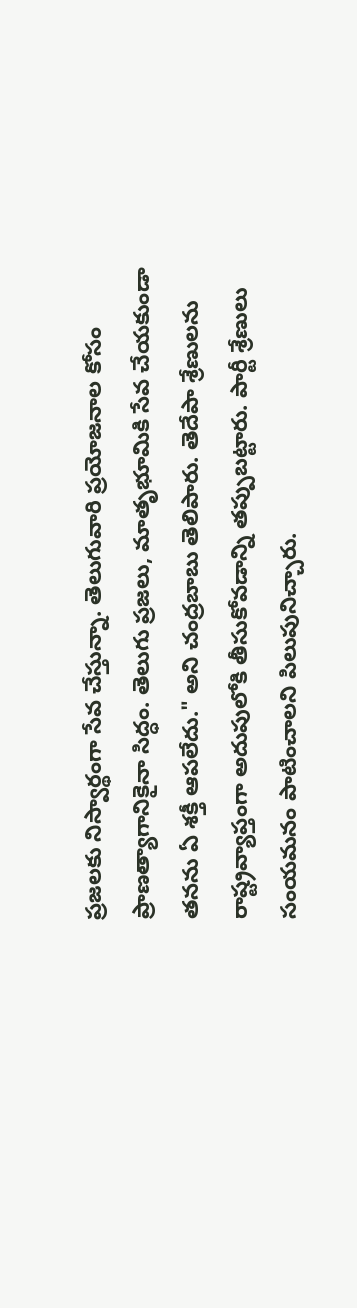ప్రజలకు నిస్వార్థంగా సేవ చేస్తున్నా. తెలుగువారి ప్రయోజనాల కోసం ప్రాణత్యాగానికైనా సిద్ధం. తెలుగు ప్రజలు, మాతృభూమికి సేవ చేయకుండా తనను ఏ శక్తీ ఆపలేదు." అని చంద్రబాబు తెలిపారు. తెదేపా శ్రేణులను రాష్ట్రవ్యాప్తంగా అదుపులోకి తీసుకోవడాన్ని తప్పుబట్టారు. పార్టీ శ్రేణులు సంయమనం పాటించాలని పిలుపునిచ్చారు.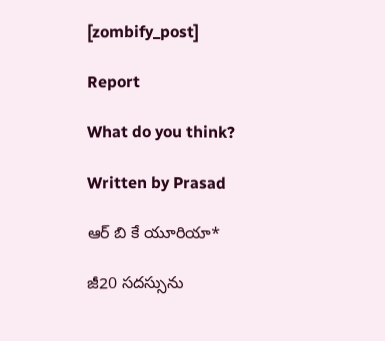[zombify_post]

Report

What do you think?

Written by Prasad

ఆర్ బి కే యూరియా*

జీ20 సదస్సును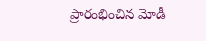ప్రారంభించిన మోడీ